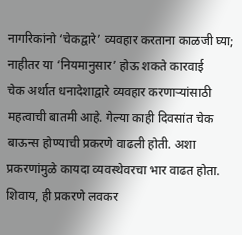नागरिकांनो ‘चेकद्वारे’ व्यवहार करताना काळजी घ्या; नाहीतर या ‘नियमानुसार’ होऊ शकते कारवाई
चेक अर्थात धनादेशाद्वारे व्यवहार करणाऱ्यांसाठी महत्वाची बातमी आहे. गेल्या काही दिवसांत चेक बाऊन्स होण्याची प्रकरणे वाढली होती. अशा प्रकरणांमुळे कायदा व्यवस्थेवरचा भार वाढत होता. शिवाय, ही प्रकरणे लवकर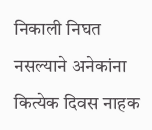निकाली निघत नसल्याने अनेकांना कित्येक दिवस नाहक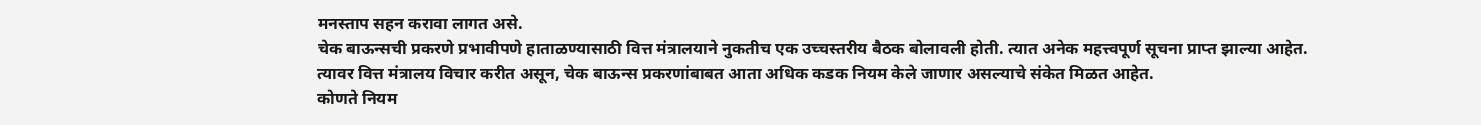मनस्ताप सहन करावा लागत असे.
चेक बाऊन्सची प्रकरणे प्रभावीपणे हाताळण्यासाठी वित्त मंत्रालयाने नुकतीच एक उच्चस्तरीय बैठक बोलावली होती. त्यात अनेक महत्त्वपूर्ण सूचना प्राप्त झाल्या आहेत. त्यावर वित्त मंत्रालय विचार करीत असून, चेक बाऊन्स प्रकरणांबाबत आता अधिक कडक नियम केले जाणार असल्याचे संकेत मिळत आहेत.
कोणते नियम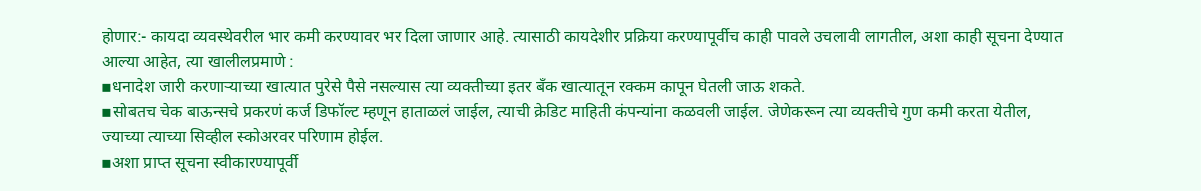होणार:- कायदा व्यवस्थेवरील भार कमी करण्यावर भर दिला जाणार आहे. त्यासाठी कायदेशीर प्रक्रिया करण्यापूर्वीच काही पावले उचलावी लागतील, अशा काही सूचना देण्यात आल्या आहेत, त्या खालीलप्रमाणे :
▪धनादेश जारी करणाऱ्याच्या खात्यात पुरेसे पैसे नसल्यास त्या व्यक्तीच्या इतर बॅंक खात्यातून रक्कम कापून घेतली जाऊ शकते.
▪सोबतच चेक बाऊन्सचे प्रकरणं कर्ज डिफॉल्ट म्हणून हाताळलं जाईल, त्याची क्रेडिट माहिती कंपन्यांना कळवली जाईल. जेणेकरून त्या व्यक्तीचे गुण कमी करता येतील, ज्याच्या त्याच्या सिव्हील स्कोअरवर परिणाम होईल.
▪अशा प्राप्त सूचना स्वीकारण्यापूर्वी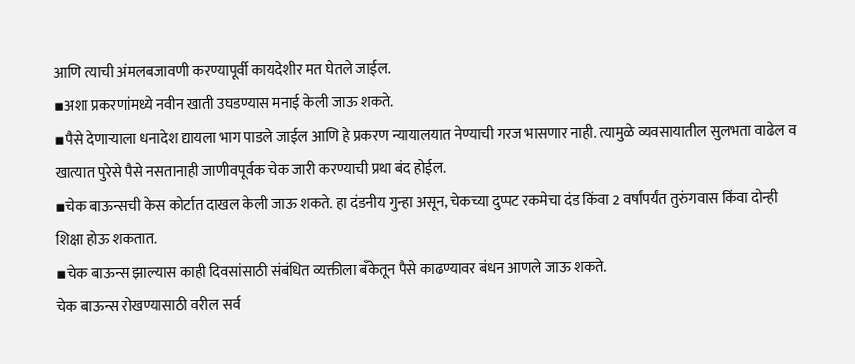आणि त्याची अंमलबजावणी करण्यापूर्वी कायदेशीर मत घेतले जाईल.
▪अशा प्रकरणांमध्ये नवीन खाती उघडण्यास मनाई केली जाऊ शकते.
▪पैसे देणाऱ्याला धनादेश द्यायला भाग पाडले जाईल आणि हे प्रकरण न्यायालयात नेण्याची गरज भासणार नाही. त्यामुळे व्यवसायातील सुलभता वाढेल व खात्यात पुरेसे पैसे नसतानाही जाणीवपूर्वक चेक जारी करण्याची प्रथा बंद होईल.
▪चेक बाऊन्सची केस कोर्टात दाखल केली जाऊ शकते. हा दंडनीय गुन्हा असून, चेकच्या दुप्पट रकमेचा दंड किंवा 2 वर्षांपर्यंत तुरुंगवास किंवा दोन्ही शिक्षा होऊ शकतात.
▪चेक बाऊन्स झाल्यास काही दिवसांसाठी संबंधित व्यक्तीला बँकेतून पैसे काढण्यावर बंधन आणले जाऊ शकते.
चेक बाऊन्स रोखण्यासाठी वरील सर्व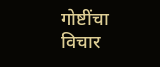गोष्टींचा विचार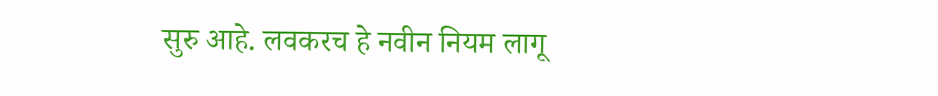सुरु आहे. लवकरच हे नवीन नियम लागू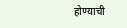होण्याची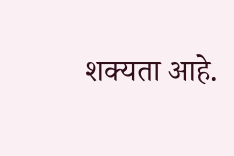शक्यता आहे.